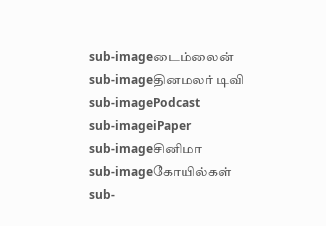sub-imageடைம்லைன்
sub-imageதினமலர் டிவி
sub-imagePodcast
sub-imageiPaper
sub-imageசினிமா
sub-imageகோயில்கள்
sub-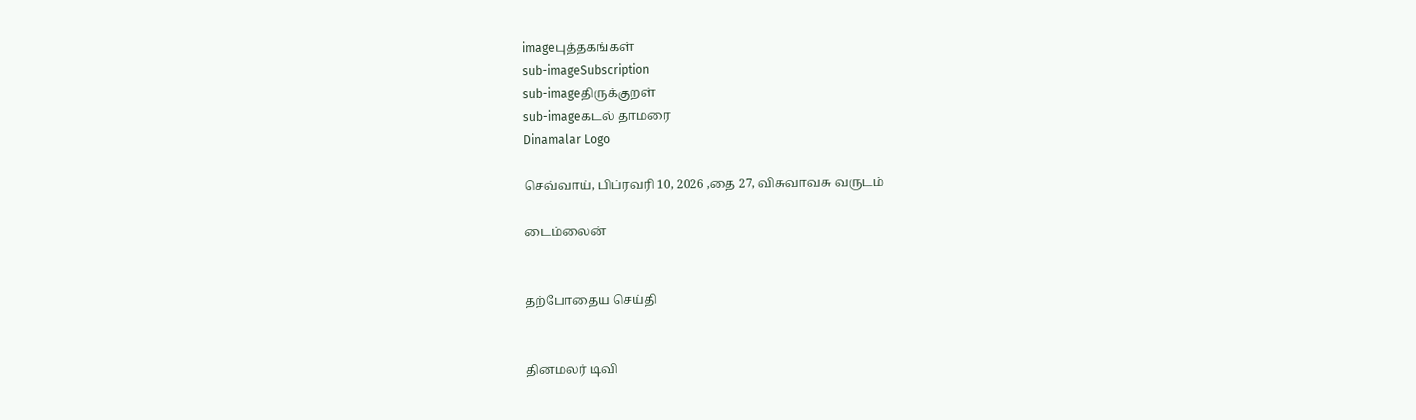imageபுத்தகங்கள்
sub-imageSubscription
sub-imageதிருக்குறள்
sub-imageகடல் தாமரை
Dinamalar Logo

செவ்வாய், பிப்ரவரி 10, 2026 ,தை 27, விசுவாவசு வருடம்

டைம்லைன்


தற்போதைய செய்தி


தினமலர் டிவி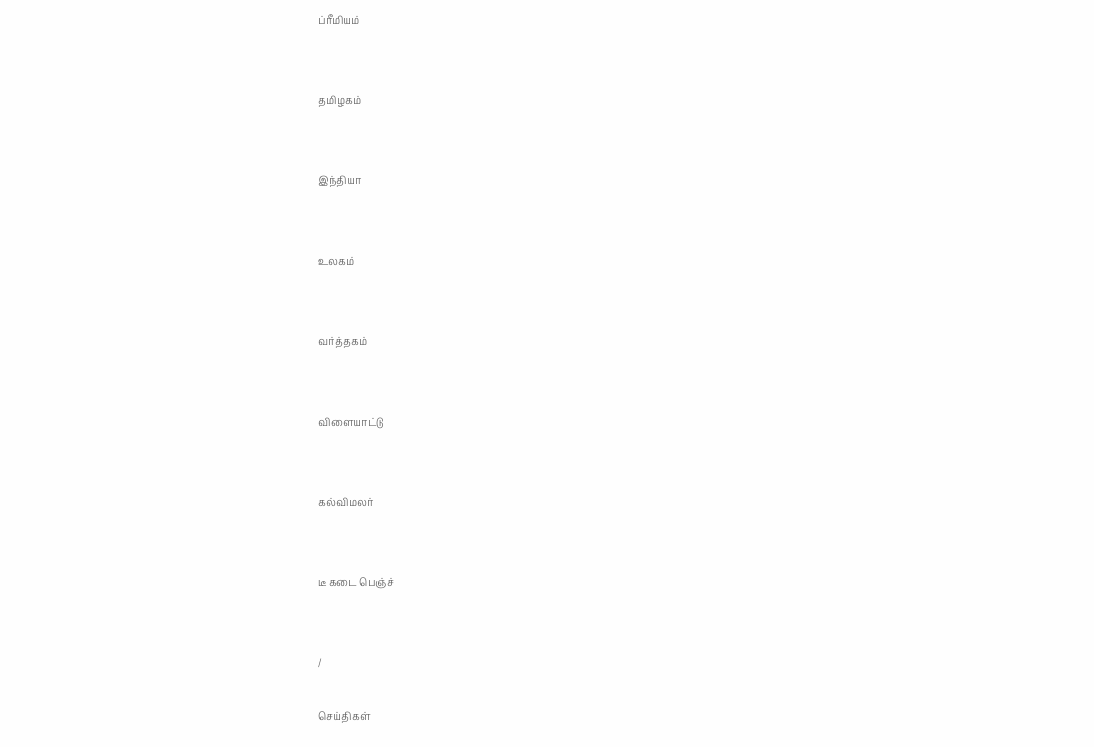ப்ரீமியம்


தமிழகம்


இந்தியா


உலகம்


வர்த்தகம்


விளையாட்டு


கல்விமலர்


டீ கடை பெஞ்ச்


/

செய்திகள்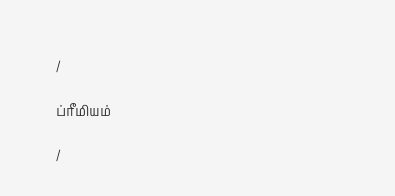/

ப்ரீமியம்

/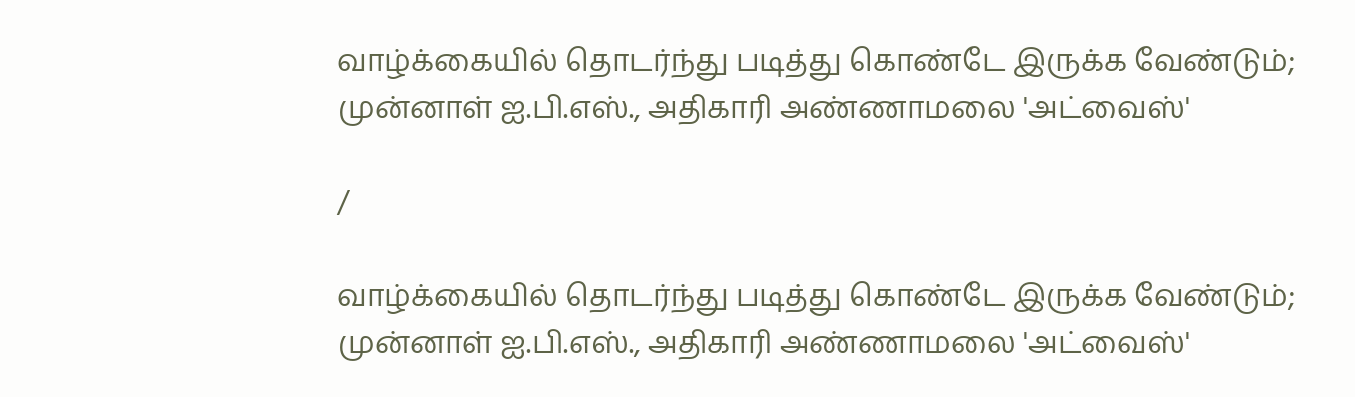வாழ்க்கையில் தொடர்ந்து படித்து கொண்டே இருக்க வேண்டும்; முன்னாள் ஐ.பி.எஸ்., அதிகாரி அண்ணாமலை 'அட்வைஸ்'

/

வாழ்க்கையில் தொடர்ந்து படித்து கொண்டே இருக்க வேண்டும்; முன்னாள் ஐ.பி.எஸ்., அதிகாரி அண்ணாமலை 'அட்வைஸ்'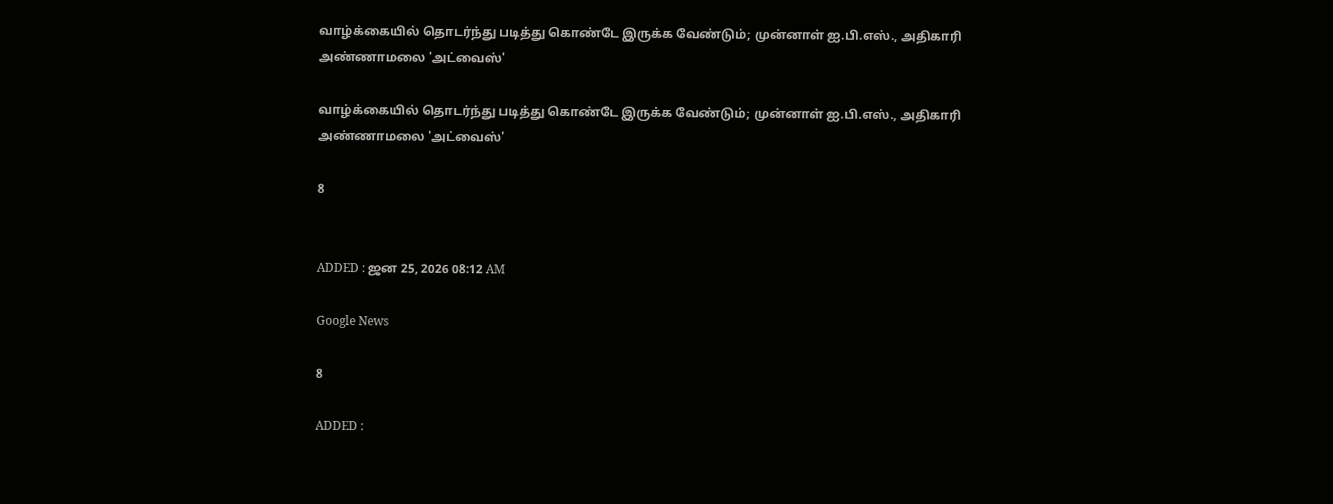வாழ்க்கையில் தொடர்ந்து படித்து கொண்டே இருக்க வேண்டும்; முன்னாள் ஐ.பி.எஸ்., அதிகாரி அண்ணாமலை 'அட்வைஸ்'

வாழ்க்கையில் தொடர்ந்து படித்து கொண்டே இருக்க வேண்டும்; முன்னாள் ஐ.பி.எஸ்., அதிகாரி அண்ணாமலை 'அட்வைஸ்'

8


ADDED : ஜன 25, 2026 08:12 AM

Google News

8

ADDED :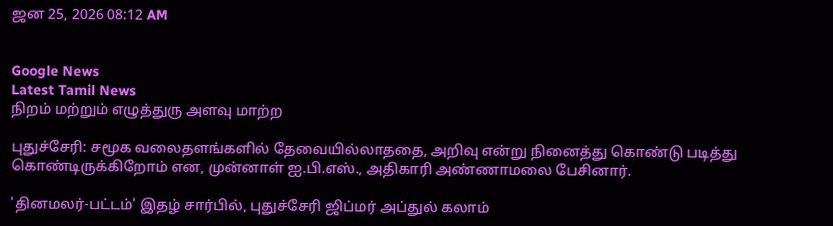ஜன 25, 2026 08:12 AM


Google News
Latest Tamil News
நிறம் மற்றும் எழுத்துரு அளவு மாற்ற

புதுச்சேரி: சமூக வலைதளங்களில் தேவையில்லாததை, அறிவு என்று நினைத்து கொண்டு படித்து கொண்டிருக்கிறோம் என, முன்னாள் ஐ.பி.எஸ்., அதிகாரி அண்ணாமலை பேசினார்.

'தினமலர்-பட்டம்' இதழ் சார்பில், புதுச்சேரி ஜிப்மர் அப்துல் கலாம்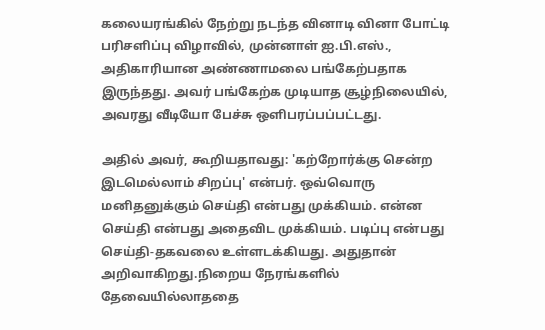கலையரங்கில் நேற்று நடந்த வினாடி வினா போட்டி பரிசளிப்பு விழாவில், முன்னாள் ஐ.பி.எஸ்., அதிகாரியான அண்ணாமலை பங்கேற்பதாக இருந்தது. அவர் பங்கேற்க முடியாத சூழ்நிலையில், அவரது வீடியோ பேச்சு ஒளிபரப்பப்பட்டது.

அதில் அவர், கூறியதாவது: 'கற்றோர்க்கு சென்ற இடமெல்லாம் சிறப்பு' என்பர். ஒவ்வொரு மனிதனுக்கும் செய்தி என்பது முக்கியம். என்ன செய்தி என்பது அதைவிட முக்கியம். படிப்பு என்பது செய்தி-தகவலை உள்ளடக்கியது. அதுதான் அறிவாகிறது.நிறைய நேரங்களில் தேவையில்லாததை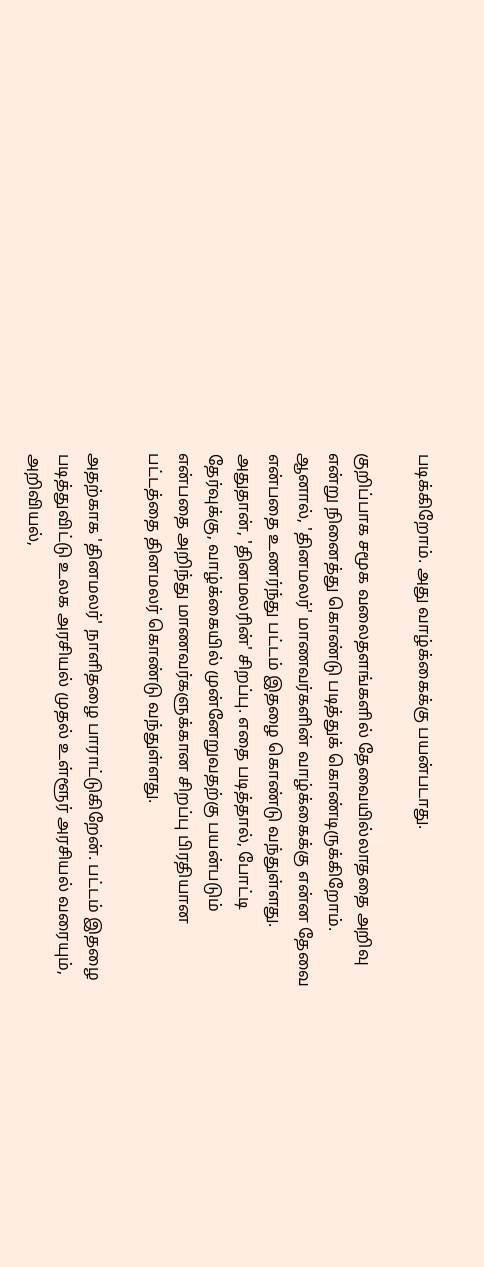படிக்கிறோம். அது வாழ்க்கைக்கு பயன்படாது.

குறிப்பாக சமூக வலைதளங்களில் தேவையில்லாததை அறிவு என்று நினைத்து கொண்டு படித்துக் கொண்டிருக்கிறோம். ஆனால், 'தினமலர்' மாணவர்களின் வாழ்க்கைக்கு என்ன தேவை என்பதை உணர்ந்து பட்டம் இதழை கொண்டு வந்துள்ளது. அதுதான், 'தினமலரின்' சிறப்பு. எதை படித்தால், போட்டி தேர்வுக்கு, வாழ்க்கையில் முன்னேறுவதற்கு பயன்படும் என்பதை அறிந்து மாணவர்களுக்கான சிறப்பு பிரதியான பட்டத்தை தினமலர் கொண்டு வந்துள்ளது.

அதற்காக 'தினமலர்' நாளிதழை பாராட்டுகிறேன். பட்டம் இதழை படித்துவிட்டு உலக அரசியல் முதல் உள்ளூர் அரசியல் வரையும், அறிவியல்,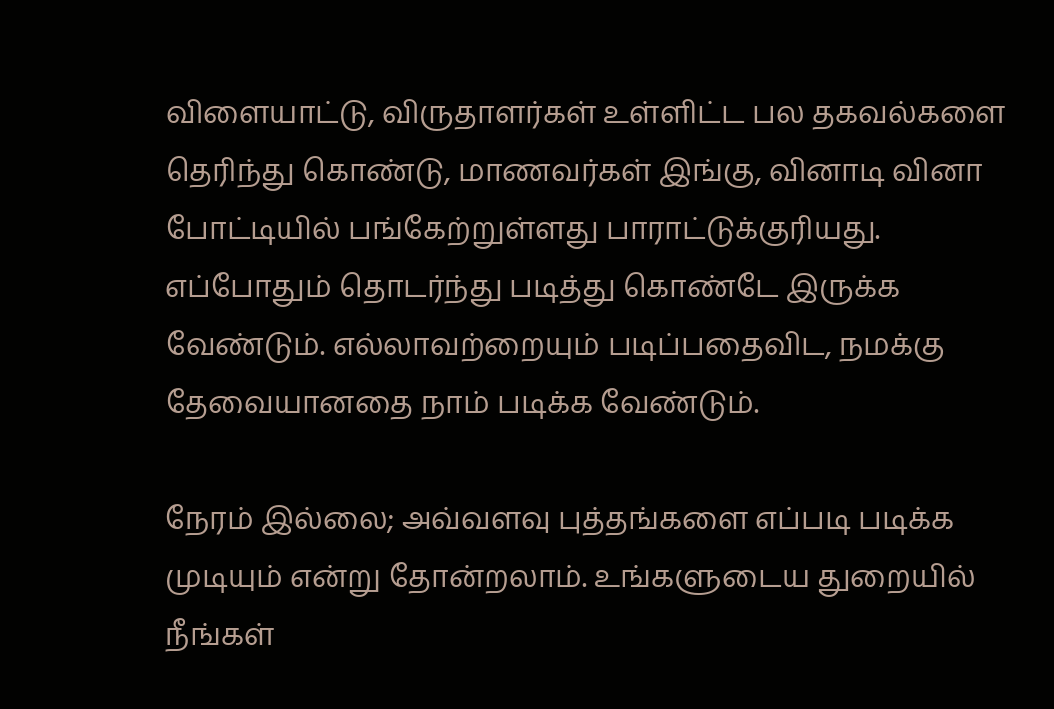விளையாட்டு, விருதாளர்கள் உள்ளிட்ட பல தகவல்களை தெரிந்து கொண்டு, மாணவர்கள் இங்கு, வினாடி வினா போட்டியில் பங்கேற்றுள்ளது பாராட்டுக்குரியது. எப்போதும் தொடர்ந்து படித்து கொண்டே இருக்க வேண்டும். எல்லாவற்றையும் படிப்பதைவிட, நமக்கு தேவையானதை நாம் படிக்க வேண்டும்.

நேரம் இல்லை; அவ்வளவு புத்தங்களை எப்படி படிக்க முடியும் என்று தோன்றலாம். உங்களுடைய துறையில் நீங்கள்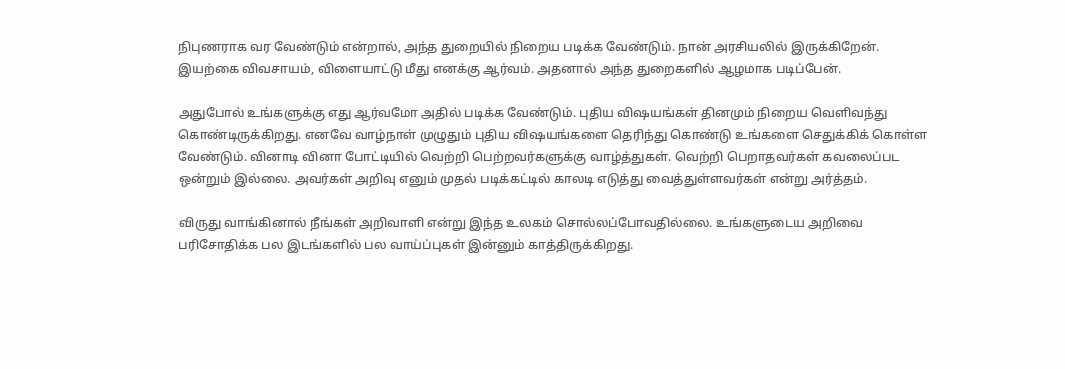நிபுணராக வர வேண்டும் என்றால், அந்த துறையில் நிறைய படிக்க வேண்டும். நான் அரசியலில் இருக்கிறேன். இயற்கை விவசாயம், விளையாட்டு மீது எனக்கு ஆர்வம். அதனால் அந்த துறைகளில் ஆழமாக படிப்பேன்.

அதுபோல் உங்களுக்கு எது ஆர்வமோ அதில் படிக்க வேண்டும். புதிய விஷயங்கள் தினமும் நிறைய வெளிவந்து கொண்டிருக்கிறது. எனவே வாழ்நாள் முழுதும் புதிய விஷயங்களை தெரிந்து கொண்டு உங்களை செதுக்கிக் கொள்ள வேண்டும். வினாடி வினா போட்டியில் வெற்றி பெற்றவர்களுக்கு வாழ்த்துகள். வெற்றி பெறாதவர்கள் கவலைப்பட ஒன்றும் இல்லை. அவர்கள் அறிவு எனும் முதல் படிக்கட்டில் காலடி எடுத்து வைத்துள்ளவர்கள் என்று அர்த்தம்.

விருது வாங்கினால் நீங்கள் அறிவாளி என்று இந்த உலகம் சொல்லப்போவதில்லை. உங்களுடைய அறிவை பரிசோதிக்க பல இடங்களில் பல வாய்ப்புகள் இன்னும் காத்திருக்கிறது.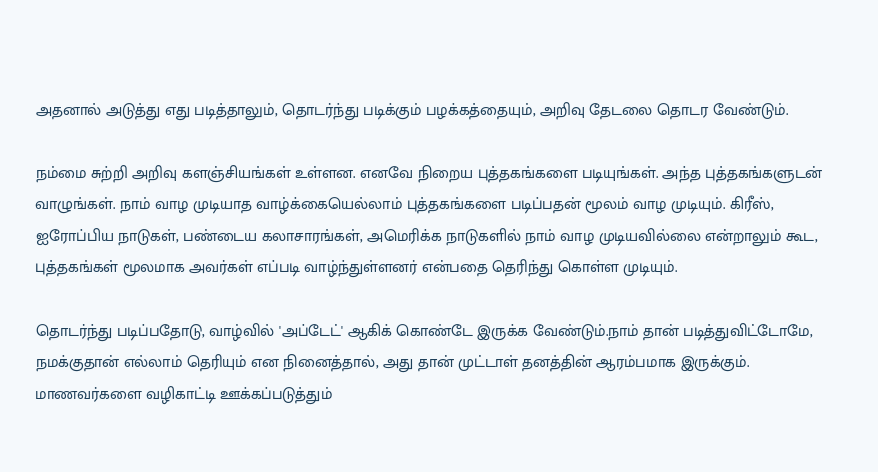அதனால் அடுத்து எது படித்தாலும், தொடர்ந்து படிக்கும் பழக்கத்தையும், அறிவு தேடலை தொடர வேண்டும்.

நம்மை சுற்றி அறிவு களஞ்சியங்கள் உள்ளன. எனவே நிறைய புத்தகங்களை படியுங்கள். அந்த புத்தகங்களுடன் வாழுங்கள். நாம் வாழ முடியாத வாழ்க்கையெல்லாம் புத்தகங்களை படிப்பதன் மூலம் வாழ முடியும். கிரீஸ், ஐரோப்பிய நாடுகள், பண்டைய கலாசாரங்கள், அமெரிக்க நாடுகளில் நாம் வாழ முடியவில்லை என்றாலும் கூட, புத்தகங்கள் மூலமாக அவர்கள் எப்படி வாழ்ந்துள்ளனர் என்பதை தெரிந்து கொள்ள முடியும்.

தொடர்ந்து படிப்பதோடு, வாழ்வில் 'அப்டேட்' ஆகிக் கொண்டே இருக்க வேண்டும்.நாம் தான் படித்துவிட்டோமே, நமக்குதான் எல்லாம் தெரியும் என நினைத்தால், அது தான் முட்டாள் தனத்தின் ஆரம்பமாக இருக்கும். மாணவர்களை வழிகாட்டி ஊக்கப்படுத்தும்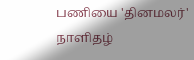பணியை 'தினமலர்' நாளிதழ்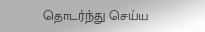தொடர்ந்து செய்ய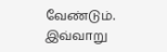வேண்டும். இவ்வாறு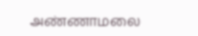அண்ணாமலை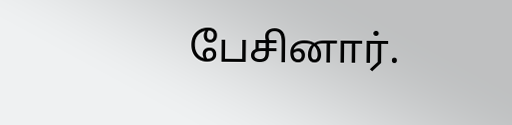பேசினார்.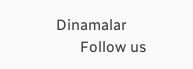Dinamalar
      Follow us